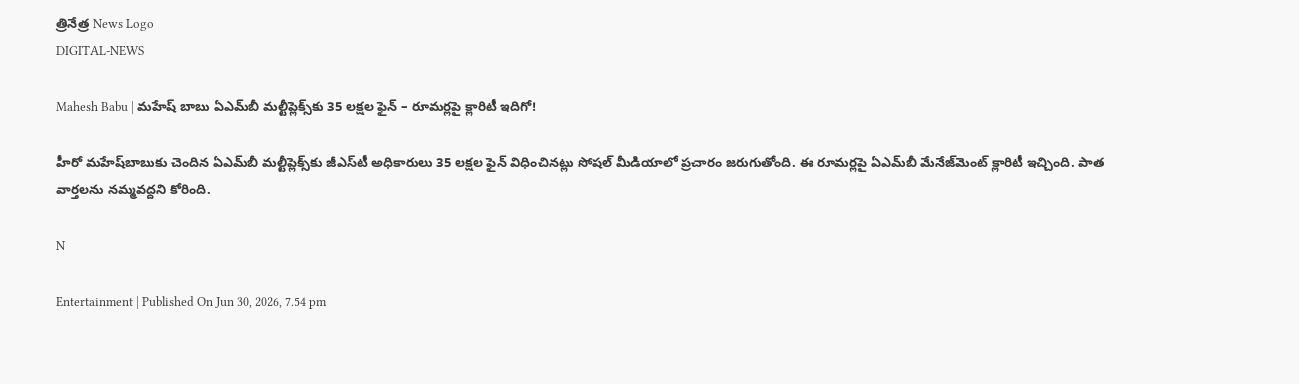త్రినేత్ర News Logo
DIGITAL-NEWS

Mahesh Babu | మహేష్ బాబు ఏఎమ్‌బీ మ‌ల్టీప్లెక్స్‌కు 35 ల‌క్ష‌ల ఫైన్ – రూమ‌ర్ల‌పై క్లారిటీ ఇదిగో!

హీరో మ‌హేష్‌బాబుకు చెందిన ఏఎమ్‌బీ మ‌ల్టీప్లెక్స్‌కు జీఎస్‌టీ అధికారులు 35 ల‌క్ష‌ల ఫైన్ విధించిన‌ట్లు సోష‌ల్ మీడియాలో ప్ర‌చారం జ‌రుగుతోంది. ఈ రూమ‌ర్ల‌పై ఏఎమ్‌బీ మేనేజ్‌మెంట్ క్లారిటీ ఇచ్చింది. పాత వార్త‌ల‌ను న‌మ్మ‌వద్ద‌ని కోరింది.

N

Entertainment | Published On Jun 30, 2026, 7.54 pm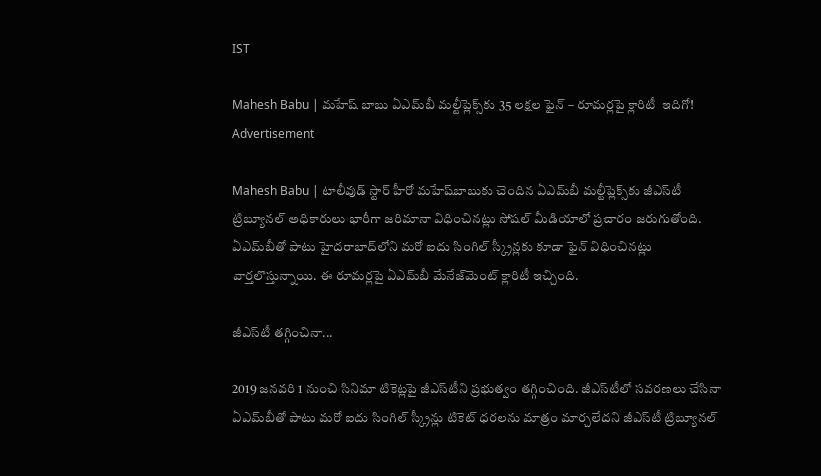IST

Mahesh Babu | మహేష్ బాబు ఏఎమ్‌బీ మ‌ల్టీప్లెక్స్‌కు 35 ల‌క్ష‌ల ఫైన్ – రూమ‌ర్ల‌పై క్లారిటీ  ఇదిగో!
Advertisement

Mahesh Babu | టాలీవుడ్ స్టార్ హీరో మ‌హేష్‌బాబుకు చెందిన ఏఎమ్‌బీ మ‌ల్టీప్లెక్స్‌కు జీఎస్‌టీ ట్రిబ్యూన‌ల్ అధికారులు భారీగా జ‌రిమానా విధించిన‌ట్లు సోష‌ల్ మీడియాలో ప్ర‌చారం జ‌రుగుతోంది. ఏఎమ్‌బీతో పాటు హైద‌రాబాద్‌లోని మ‌రో ఐదు సింగిల్ స్క్రీన్ల‌కు కూడా ఫైన్ విధించిన‌ట్లు వార్త‌లొస్తున్నాయి. ఈ రూమ‌ర్ల‌పై ఏఎమ్‌బీ మేనేజ్‌మెంట్ క్లారిటీ ఇచ్చింది.

జీఎస్‌టీ త‌గ్గించినా...

2019 జ‌న‌వ‌రి 1 నుంచి సినిమా టికెట్ల‌పై జీఎస్‌టీని ప్ర‌భుత్వం త‌గ్గించింది. జీఎస్‌టీలో స‌వ‌ర‌ణ‌లు చేసినా ఏఎమ్‌బీతో పాటు మ‌రో ఐదు సింగిల్ స్క్రీన్లు టికెట్ ధ‌ర‌ల‌ను మాత్రం మార్చ‌లేద‌ని జీఎస్‌టీ ట్రిబ్యూన‌ల్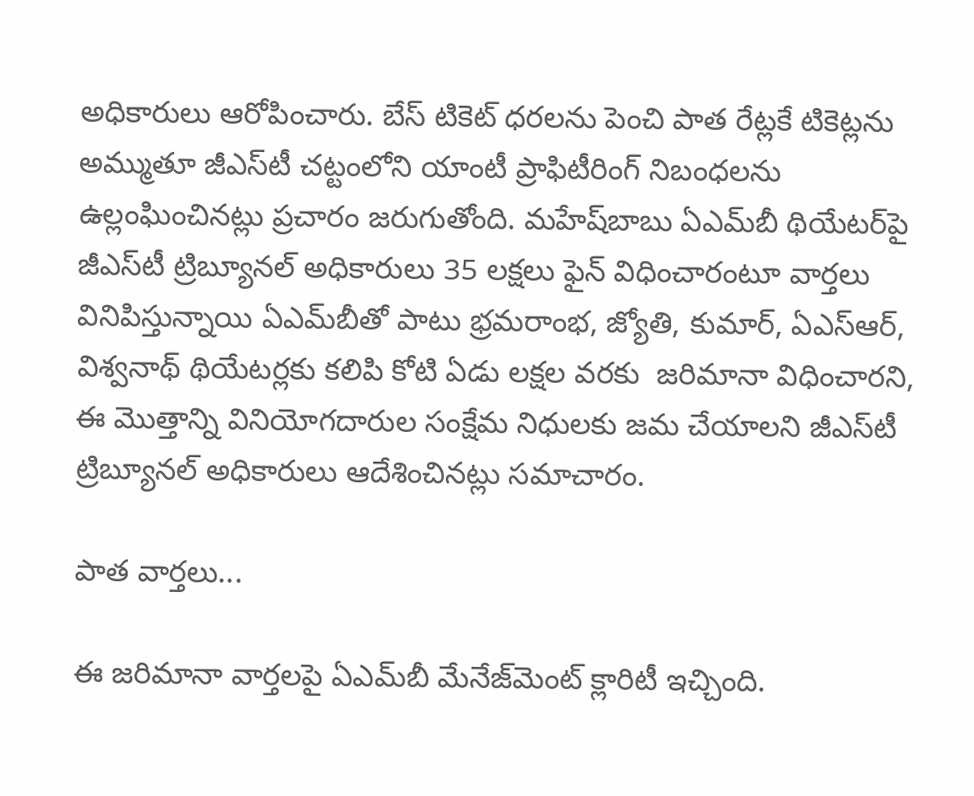అధికారులు ఆరోపించారు. బేస్ టికెట్ ధ‌ర‌ల‌ను పెంచి పాత రేట్ల‌కే టికెట్ల‌ను అమ్ముతూ జీఎస్‌టీ చ‌ట్టంలోని యాంటీ ప్రాఫిటీరింగ్ నిబంధ‌ల‌ను ఉల్లంఘించిన‌ట్లు ప్ర‌చారం జ‌రుగుతోంది. మ‌హేష్‌బాబు ఏఎమ్‌బీ థియేట‌ర్‌పై జీఎస్‌టీ ట్రిబ్యూన‌ల్ అధికారులు 35 ల‌క్ష‌లు ఫైన్ విధించారంటూ వార్త‌లు వినిపిస్తున్నాయి ఏఎమ్‌బీతో పాటు భ్ర‌మ‌రాంభ‌, జ్యోతి, కుమార్‌, ఏఎస్ఆర్‌, విశ్వ‌నాథ్‌ థియేట‌ర్ల‌కు క‌లిపి కోటి ఏడు ల‌క్ష‌ల వ‌ర‌కు  జరిమానా విధించార‌ని, ఈ మొత్తాన్ని వినియోగ‌దారుల సంక్షేమ నిధుల‌కు జ‌మ‌ చేయాల‌ని జీఎస్‌టీ ట్రిబ్యూన‌ల్ అధికారులు ఆదేశించిన‌ట్లు స‌మాచారం.

పాత వార్త‌లు...

ఈ జ‌రిమానా వార్త‌ల‌పై ఏఎమ్‌బీ మేనేజ్‌మెంట్ క్లారిటీ ఇచ్చింది.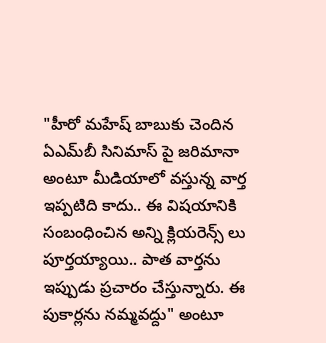"హీరో మహేష్ బాబుకు చెందిన ఏఎమ్‌బీ సినిమాస్‌ పై జరిమానా అంటూ మీడియాలో వస్తున్న వార్త ఇప్పటిది కాదు.. ఈ విషయానికి సంబంధించిన అన్ని క్లియరెన్స్ లు పూర్తయ్యాయి.. పాత వార్తను ఇప్పుడు ప్రచారం చేస్తున్నారు. ఈ పుకార్ల‌ను న‌మ్మ‌వ‌ద్దు" అంటూ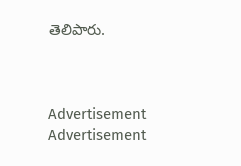తెలిపారు.



Advertisement
Advertisement